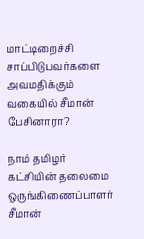மாட்டிறைச்சி சாப்பிடுபவர்களை அவமதிக்கும் வகையில் சீமான் பேசினாரா?

நாம் தமிழர் கட்சியின் தலைமை ஒருங்கிணைப்பாளர் சீமான்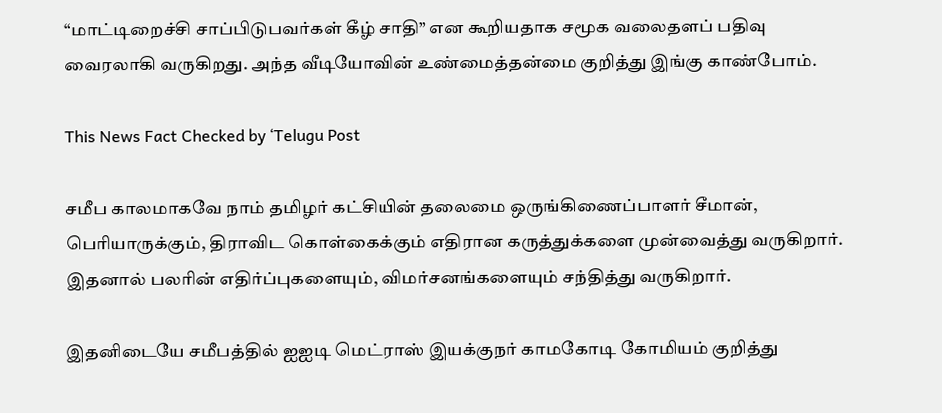“மாட்டிறைச்சி சாப்பிடுபவர்கள் கீழ் சாதி” என கூறியதாக சமூக வலைதளப் பதிவு வைரலாகி வருகிறது. அந்த வீடியோவின் உண்மைத்தன்மை குறித்து இங்கு காண்போம்.

This News Fact Checked by ‘Telugu Post

சமீப காலமாகவே நாம் தமிழர் கட்சியின் தலைமை ஒருங்கிணைப்பாளர் சீமான், பெரியாருக்கும், திராவிட கொள்கைக்கும் எதிரான கருத்துக்களை முன்வைத்து வருகிறார். இதனால் பலரின் எதிர்ப்புகளையும், விமர்சனங்களையும் சந்தித்து வருகிறார்.

இதனிடையே சமீபத்தில் ஐஐடி மெட்ராஸ் இயக்குநர் காமகோடி கோமியம் குறித்து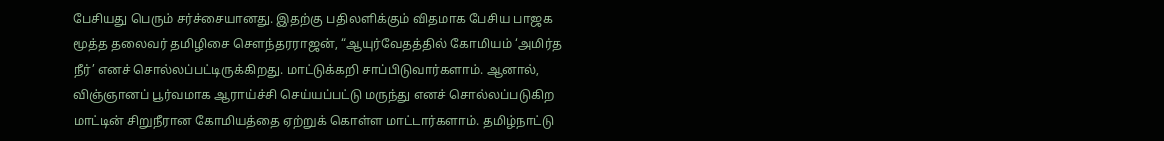பேசியது பெரும் சர்ச்சையானது. இதற்கு பதிலளிக்கும் விதமாக பேசிய பாஜக மூத்த தலைவர் தமிழிசை சௌந்தரராஜன், “ஆயுர்வேதத்தில் கோமியம் ‘அமிர்த நீர்’ எனச் சொல்லப்பட்டிருக்கிறது. மாட்டுக்கறி சாப்பிடுவார்களாம். ஆனால், விஞ்ஞானப் பூர்வமாக ஆராய்ச்சி செய்யப்பட்டு மருந்து எனச் சொல்லப்படுகிற மாட்டின் சிறுநீரான கோமியத்தை ஏற்றுக் கொள்ள மாட்டார்களாம். தமிழ்நாட்டு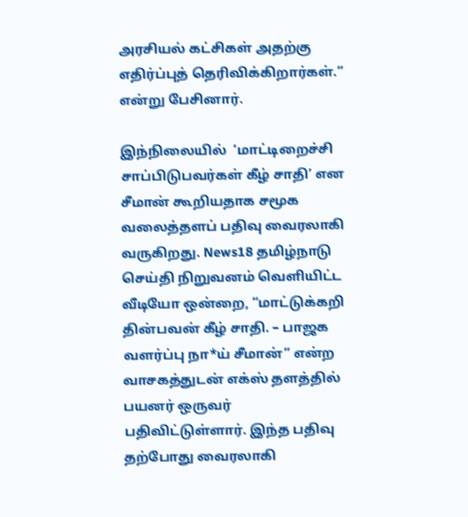அரசியல் கட்சிகள் அதற்கு எதிர்ப்புத் தெரிவிக்கிறார்கள்.” என்று பேசினார்.

இந்நிலையில்  ‘மாட்டிறைச்சி சாப்பிடுபவர்கள் கீழ் சாதி’ என சீமான் கூறியதாக சமூக வலைத்தளப் பதிவு வைரலாகி வருகிறது. News18 தமிழ்நாடு செய்தி நிறுவனம் வெளியிட்ட வீடியோ ஒன்றை, “மாட்டுக்கறி தின்பவன் கீழ் சாதி. – பாஜக வளர்ப்பு நா*ய் சீமான்” என்ற வாசகத்துடன் எக்ஸ் தளத்தில் பயனர் ஒருவர் பதிவிட்டுள்ளார். இந்த பதிவு தற்போது வைரலாகி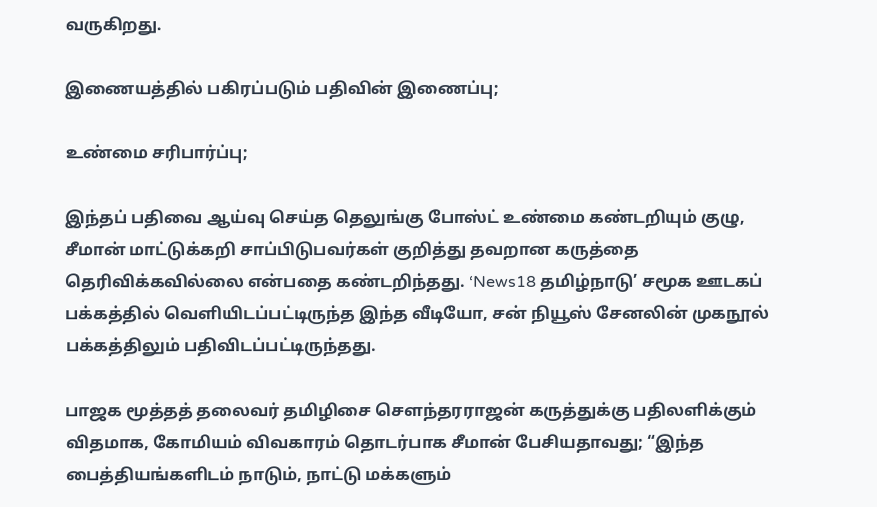வருகிறது.

இணையத்தில் பகிரப்படும் பதிவின் இணைப்பு;

உண்மை சரிபார்ப்பு;

இந்தப் பதிவை ஆய்வு செய்த தெலுங்கு போஸ்ட் உண்மை கண்டறியும் குழு, சீமான் மாட்டுக்கறி சாப்பிடுபவர்கள் குறித்து தவறான கருத்தை தெரிவிக்கவில்லை என்பதை கண்டறிந்தது. ‘News18 தமிழ்நாடு’ சமூக ஊடகப் பக்கத்தில் வெளியிடப்பட்டிருந்த இந்த வீடியோ, சன் நியூஸ் சேனலின் முகநூல் பக்கத்திலும் பதிவிடப்பட்டிருந்தது.

பாஜக மூத்தத் தலைவர் தமிழிசை சௌந்தரராஜன் கருத்துக்கு பதிலளிக்கும் விதமாக, கோமியம் விவகாரம் தொடர்பாக சீமான் பேசியதாவது; “இந்த பைத்தியங்களிடம் நாடும், நாட்டு மக்களும்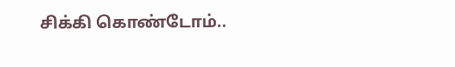சிக்கி கொண்டோம்..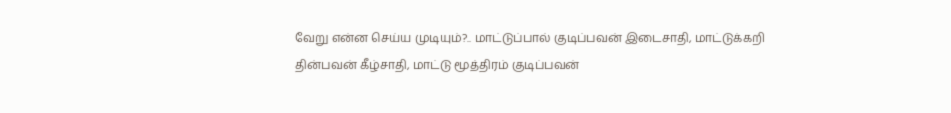வேறு என்ன செய்ய முடியும்?.. மாட்டுப்பால் குடிப்பவன் இடைசாதி, மாட்டுக்கறி தின்பவன் கீழ்சாதி, மாட்டு மூத்திரம் குடிப்பவன்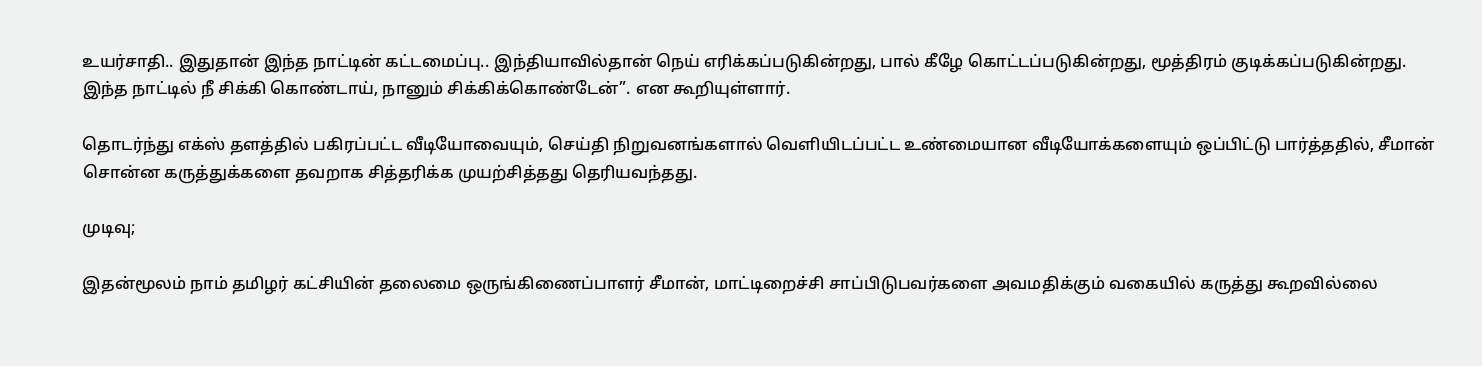உயர்சாதி.. இதுதான் இந்த நாட்டின் கட்டமைப்பு.. இந்தியாவில்தான் நெய் எரிக்கப்படுகின்றது, பால் கீழே கொட்டப்படுகின்றது, மூத்திரம் குடிக்கப்படுகின்றது. இந்த நாட்டில் நீ சிக்கி கொண்டாய், நானும் சிக்கிக்கொண்டேன்”. என கூறியுள்ளார்.

தொடர்ந்து எக்ஸ் தளத்தில் பகிரப்பட்ட வீடியோவையும், செய்தி நிறுவனங்களால் வெளியிடப்பட்ட உண்மையான வீடியோக்களையும் ஒப்பிட்டு பார்த்ததில், சீமான் சொன்ன கருத்துக்களை தவறாக சித்தரிக்க முயற்சித்தது தெரியவந்தது.

முடிவு;

இதன்மூலம் நாம் தமிழர் கட்சியின் தலைமை ஒருங்கிணைப்பாளர் சீமான், மாட்டிறைச்சி சாப்பிடுபவர்களை அவமதிக்கும் வகையில் கருத்து கூறவில்லை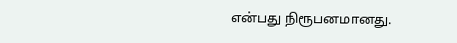என்பது நிரூபனமானது.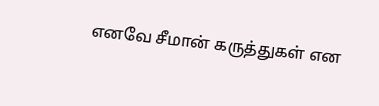எனவே சீமான் கருத்துகள் என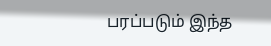பரப்படும் இந்த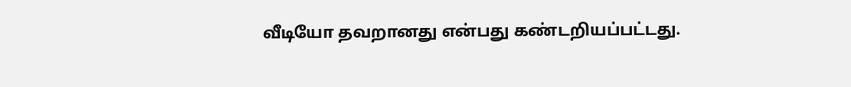வீடியோ தவறானது என்பது கண்டறியப்பட்டது.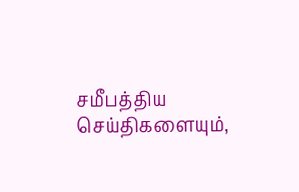சமீபத்திய செய்திகளையும்,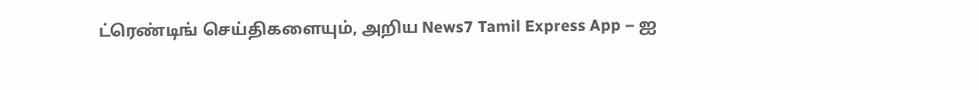ட்ரெண்டிங் செய்திகளையும், அறிய News7 Tamil Express App – ஐ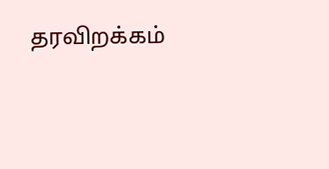தரவிறக்கம்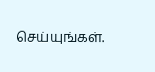செய்யுங்கள்.